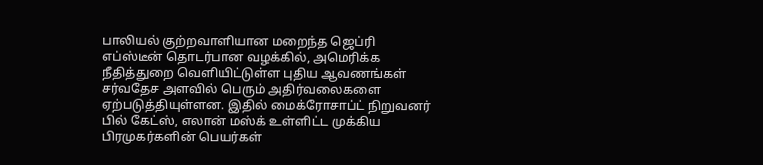பாலியல் குற்றவாளியான மறைந்த ஜெப்ரி எப்ஸ்டீன் தொடர்பான வழக்கில், அமெரிக்க நீதித்துறை வெளியிட்டுள்ள புதிய ஆவணங்கள் சர்வதேச அளவில் பெரும் அதிர்வலைகளை ஏற்படுத்தியுள்ளன. இதில் மைக்ரோசாப்ட் நிறுவனர் பில் கேட்ஸ், எலான் மஸ்க் உள்ளிட்ட முக்கிய பிரமுகர்களின் பெயர்கள்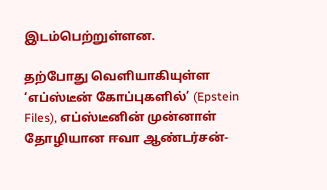இடம்பெற்றுள்ளன.

தற்போது வெளியாகியுள்ள ‘எப்ஸ்டீன் கோப்புகளில்’ (Epstein Files), எப்ஸ்டீனின் முன்னாள் தோழியான ஈவா ஆண்டர்சன்-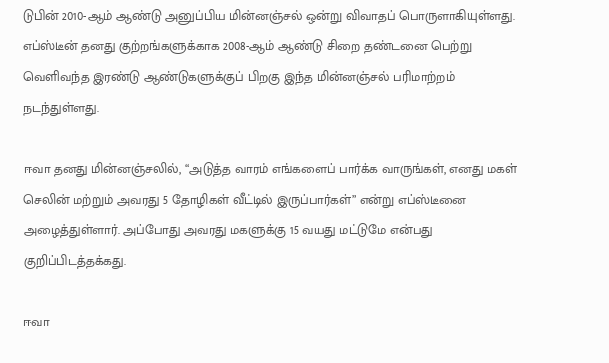டுபின் 2010-ஆம் ஆண்டு அனுப்பிய மின்னஞ்சல் ஒன்று விவாதப் பொருளாகியுள்ளது. எப்ஸ்டீன் தனது குற்றங்களுக்காக 2008-ஆம் ஆண்டு சிறை தண்டனை பெற்று வெளிவந்த இரண்டு ஆண்டுகளுக்குப் பிறகு இந்த மின்னஞ்சல் பரிமாற்றம் நடந்துள்ளது.

ஈவா தனது மின்னஞ்சலில், “அடுத்த வாரம் எங்களைப் பார்க்க வாருங்கள், எனது மகள் செலின் மற்றும் அவரது 5 தோழிகள் வீட்டில் இருப்பார்கள்” என்று எப்ஸ்டீனை அழைத்துள்ளார். அப்போது அவரது மகளுக்கு 15 வயது மட்டுமே என்பது குறிப்பிடத்தக்கது.

ஈவா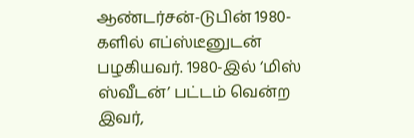ஆண்டர்சன்-டுபின் 1980-களில் எப்ஸ்டீனுடன் பழகியவர். 1980-இல் ‘மிஸ் ஸ்வீடன்’ பட்டம் வென்ற இவர்,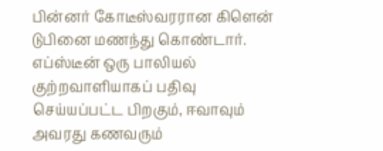பின்னர் கோடீஸ்வரரான கிளென் டுபினை மணந்து கொண்டார். எப்ஸ்டீன் ஒரு பாலியல் குற்றவாளியாகப் பதிவு செய்யப்பட்ட பிறகும், ஈவாவும் அவரது கணவரும்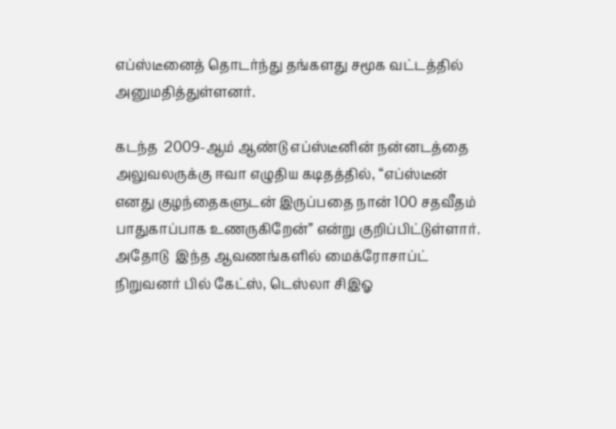எப்ஸ்டீனைத் தொடர்ந்து தங்களது சமூக வட்டத்தில் அனுமதித்துள்ளனர்.

கடந்த  2009-ஆம் ஆண்டு எப்ஸ்டீனின் நன்னடத்தை அலுவலருக்கு ஈவா எழுதிய கடிதத்தில், “எப்ஸ்டீன் எனது குழந்தைகளுடன் இருப்பதை நான் 100 சதவீதம் பாதுகாப்பாக உணருகிறேன்” என்று குறிப்பிட்டுள்ளார். அதோடு  இந்த ஆவணங்களில் மைக்ரோசாப்ட் நிறுவனர் பில் கேட்ஸ், டெஸ்லா சிஇஓ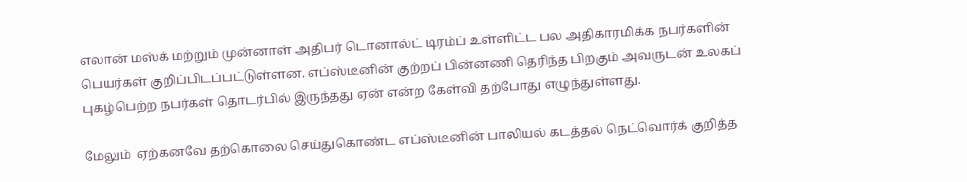எலான் மஸ்க் மற்றும் முன்னாள் அதிபர் டொனால்ட் டிரம்ப் உள்ளிட்ட பல அதிகாரமிக்க நபர்களின் பெயர்கள் குறிப்பிடப்பட்டுள்ளன. எப்ஸ்டீனின் குற்றப் பின்னணி தெரிந்த பிறகும் அவருடன் உலகப் புகழ்பெற்ற நபர்கள் தொடர்பில் இருந்தது ஏன் என்ற கேள்வி தற்போது எழுந்துள்ளது.

மேலும்  ஏற்கனவே தற்கொலை செய்துகொண்ட எப்ஸ்டீனின் பாலியல் கடத்தல் நெட்வொர்க் குறித்த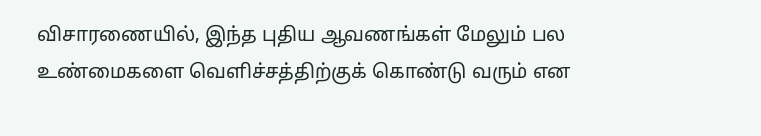விசாரணையில், இந்த புதிய ஆவணங்கள் மேலும் பல உண்மைகளை வெளிச்சத்திற்குக் கொண்டு வரும் என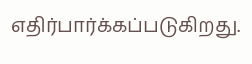எதிர்பார்க்கப்படுகிறது.